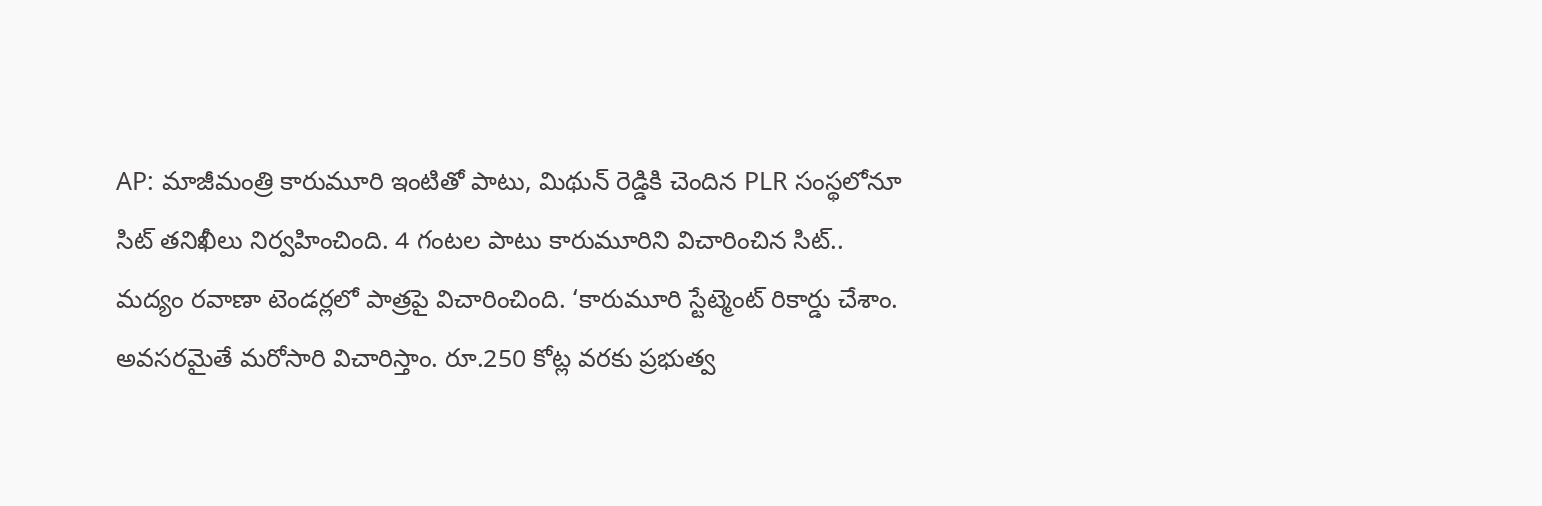AP: మాజీమంత్రి కారుమూరి ఇంటితో పాటు, మిథున్ రెడ్డికి చెందిన PLR సంస్థలోనూ సిట్ తనిఖీలు నిర్వహించింది. 4 గంటల పాటు కారుమూరిని విచారించిన సిట్.. మద్యం రవాణా టెండర్లలో పాత్రపై విచారించింది. ‘కారుమూరి స్టేట్మెంట్ రికార్డు చేశాం. అవసరమైతే మరోసారి విచారిస్తాం. రూ.250 కోట్ల వరకు ప్రభుత్వ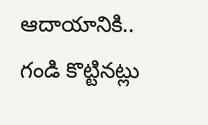ఆదాయానికి.. గండి కొట్టినట్లు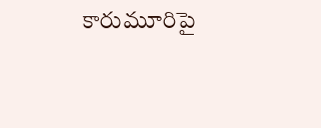కారుమూరిపై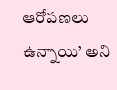ఆరోపణలు ఉన్నాయి’ అని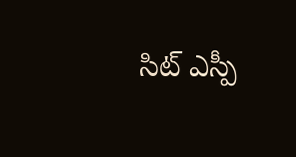సిట్ ఎస్పీ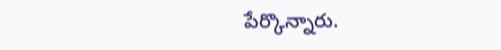పేర్కొన్నారు.